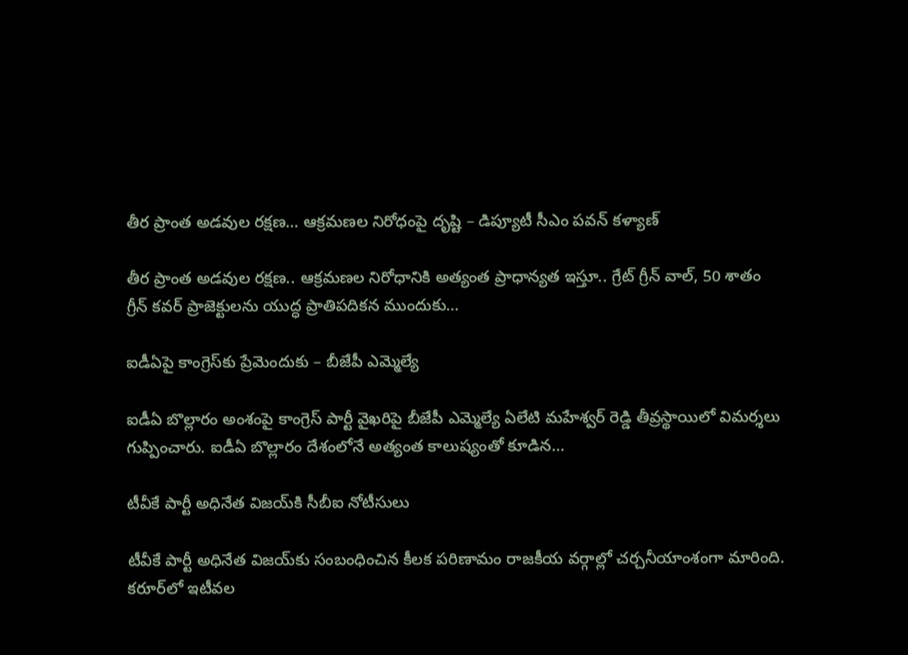తీర ప్రాంత అడవుల రక్షణ… ఆక్రమణల నిరోధంపై దృష్టి – డిప్యూటీ సీఎం పవన్ కళ్యాణ్

తీర ప్రాంత అడవుల రక్షణ.. ఆక్రమణల నిరోధానికి అత్యంత ప్రాధాన్యత ఇస్తూ.. గ్రేట్ గ్రీన్ వాల్, 50 శాతం గ్రీన్ కవర్ ప్రాజెక్టులను యుద్ధ ప్రాతిపదికన ముందుకు…

ఐడీఏపై కాంగ్రెస్‌కు ప్రేమెందుకు – బీజేపీ ఎమ్మెల్యే

ఐడీఏ బొల్లారం అంశంపై కాంగ్రెస్ పార్టీ వైఖరిపై బీజేపీ ఎమ్మెల్యే ఏలేటి మహేశ్వర్ రెడ్డి తీవ్రస్థాయిలో విమర్శలు గుప్పించారు. ఐడీఏ బొల్లారం దేశంలోనే అత్యంత కాలుష్యంతో కూడిన…

టీవీకే పార్టీ అధినేత విజయ్‌కి సీబీఐ నోటీసులు

టీవీకే పార్టీ అధినేత విజయ్‌కు సంబంధించిన కీలక పరిణామం రాజకీయ వర్గాల్లో చర్చనీయాంశంగా మారింది. కరూర్‌లో ఇటీవల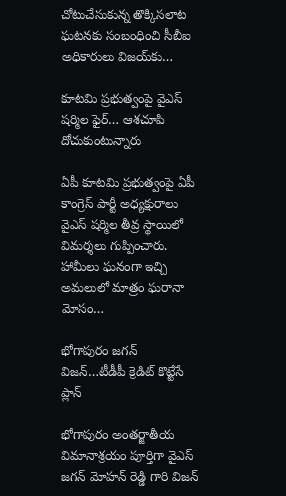చోటుచేసుకున్న తొక్కిసలాట ఘటనకు సంబంధించి సీబీఐ అధికారులు విజయ్‌కు…

కూటమి ప్రభుత్వంపై వైఎస్‌ షర్మిల ఫైర్‌… ఆశచూపి దోచుకుంటున్నారు

ఏపీ కూటమి ప్రభుత్వంపై ఏపీ కాంగ్రెస్ పార్టీ అధ్యక్షురాలు వైఎస్ షర్మిల తీవ్ర స్థాయిలో విమర్శలు గుప్పించారు. హామీలు ఘనంగా ఇచ్చి అమలులో మాత్రం ఘరానా మోసం…

భోగాపురం జగన్‌ విజన్‌…టీడీపీ క్రెడిట్‌ కొట్టేసే ప్లాన్‌

భోగాపురం అంతర్జాతీయ విమానాశ్రయం పూర్తిగా వైఎస్ జగన్ మోహన్ రెడ్డి గారి విజన్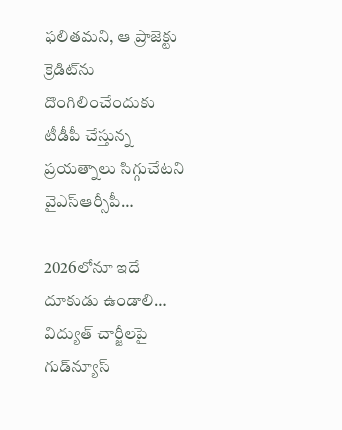ఫలితమని, ఆ ప్రాజెక్టు క్రెడిట్‌ను దొంగిలించేందుకు టీడీపీ చేస్తున్న ప్రయత్నాలు సిగ్గుచేటని వైఎస్ఆర్సీపీ…

2026లోనూ ఇదే దూకుడు ఉండాలి… విద్యుత్‌ చార్జీలపై గుడ్‌న్యూస్‌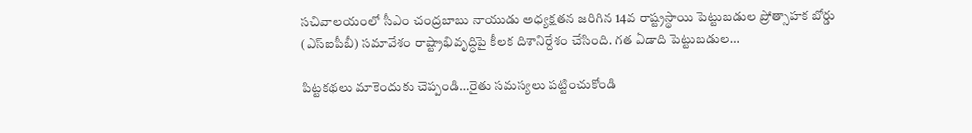సచివాలయంలో సీఎం చంద్రబాబు నాయుడు అధ్యక్షతన జరిగిన 14వ రాష్ట్రస్థాయి పెట్టుబడుల ప్రోత్సాహక బోర్డు (ఎస్ఐపీబీ) సమావేశం రాష్ట్రాభివృద్ధిపై కీలక దిశానిర్దేశం చేసింది. గత ఏడాది పెట్టుబడుల…

పిట్టకథలు మాకెందుకు చెప్పండి…రైతు సమస్యలు పట్టించుకోండి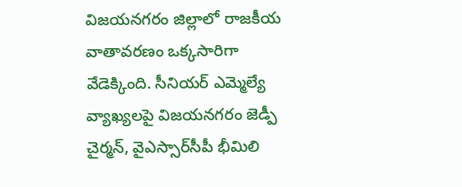విజయనగరం జిల్లాలో రాజకీయ వాతావరణం ఒక్కసారిగా వేడెక్కింది. సీనియర్ ఎమ్మెల్యే వ్యాఖ్యలపై విజయనగరం జెడ్పీ చైర్మన్‌, వైఎస్సార్‌సీపీ భీమిలి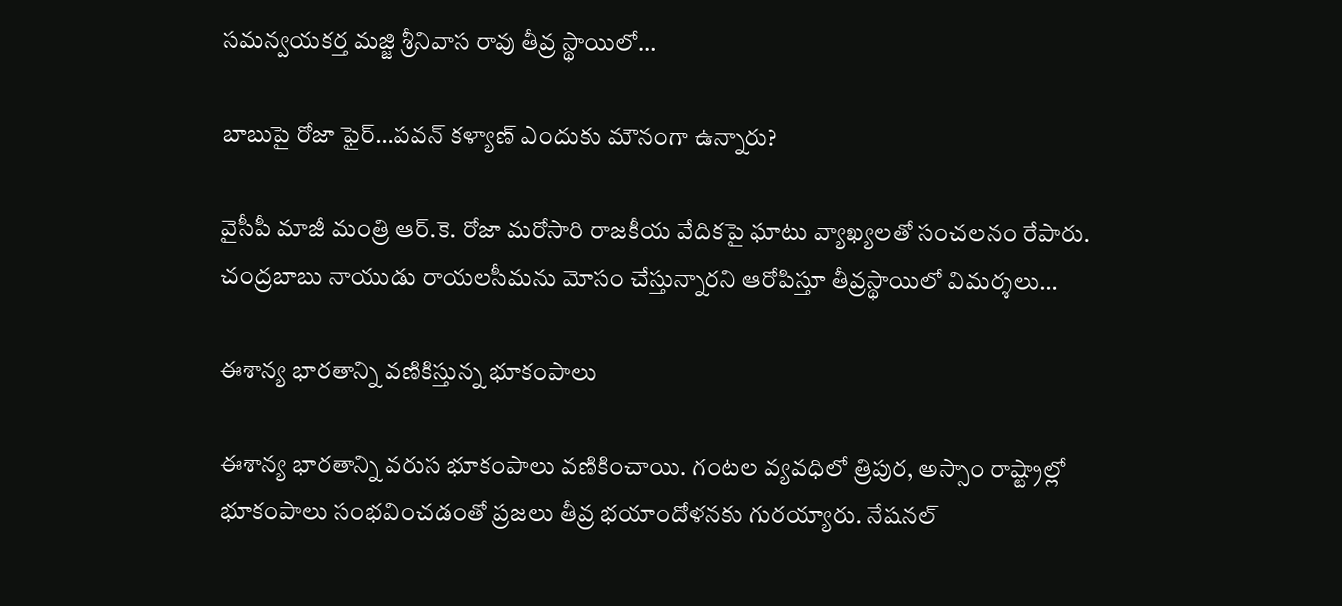సమన్వయకర్త మజ్జి శ్రీనివాస రావు తీవ్ర స్థాయిలో…

బాబుపై రోజా ఫైర్‌…పవన్‌ కళ్యాణ్‌ ఎందుకు మౌనంగా ఉన్నారు?

వైసీపీ మాజీ మంత్రి ఆర్.కె. రోజా మరోసారి రాజకీయ వేదికపై ఘాటు వ్యాఖ్యలతో సంచలనం రేపారు. చంద్రబాబు నాయుడు రాయలసీమను మోసం చేస్తున్నారని ఆరోపిస్తూ తీవ్రస్థాయిలో విమర్శలు…

ఈశాన్య భారతాన్ని వణికిస్తున్న భూకంపాలు

ఈశాన్య భారతాన్ని వరుస భూకంపాలు వణికించాయి. గంటల వ్యవధిలో త్రిపుర, అస్సాం రాష్ట్రాల్లో భూకంపాలు సంభవించడంతో ప్రజలు తీవ్ర భయాందోళనకు గురయ్యారు. నేషనల్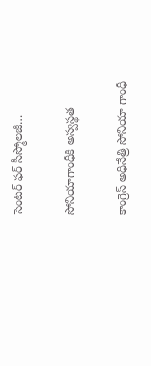సెంటర్ ఫర్ సీస్మోలజీ…

సోనియాగాంధీకి అస్వస్థత

కాంగ్రెస్ అధినేత్రి సోనియా గాంధీ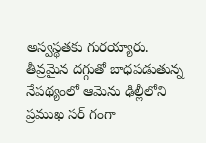అస్వస్థతకు గురయ్యారు. తీవ్రమైన దగ్గుతో బాధపడుతున్న నేపథ్యంలో ఆమెను ఢిల్లీలోని ప్రముఖ సర్ గంగా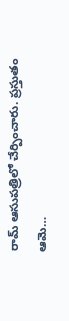రామ్ ఆసుపత్రిలో చేర్పించారు. ప్రస్తుతం ఆమె…